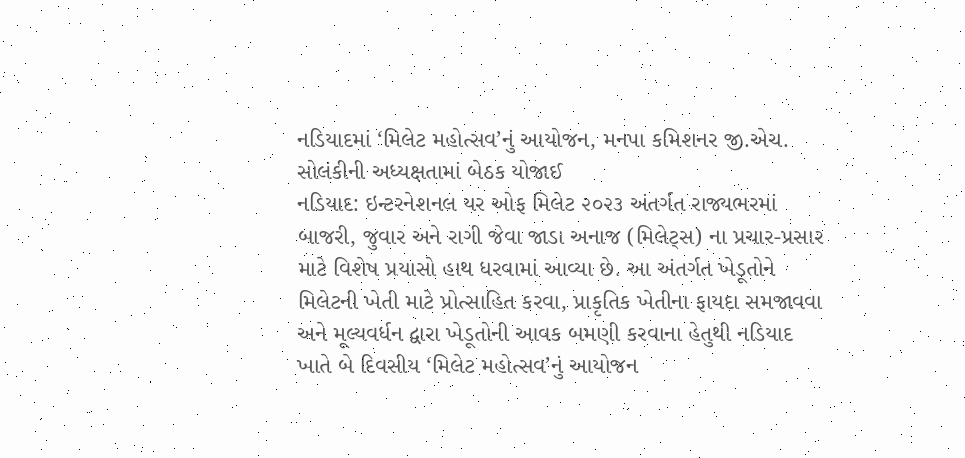નડિયાદમાં ‘મિલેટ મહોત્સવ’નું આયોજન, મનપા કમિશનર જી.એચ. સોલંકીની અધ્યક્ષતામાં બેઠક યોજાઈ
નડિયાદ: ઇન્ટરનેશનલ યર ઓફ મિલેટ ૨૦૨૩ અંતર્ગત રાજ્યભરમાં બાજરી, જુવાર અને રાગી જેવા જાડા અનાજ (મિલેટ્સ) ના પ્રચાર-પ્રસાર માટે વિશેષ પ્રયાસો હાથ ધરવામાં આવ્યા છે. આ અંતર્ગત ખેડૂતોને મિલેટની ખેતી માટે પ્રોત્સાહિત કરવા, પ્રાકૃતિક ખેતીના ફાયદા સમજાવવા અને મૂલ્યવર્ધન દ્વારા ખેડૂતોની આવક બમણી કરવાના હેતુથી નડિયાદ ખાતે બે દિવસીય ‘મિલેટ મહોત્સવ’નું આયોજન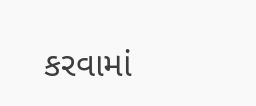કરવામાં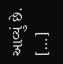આવ્યું છે. […]